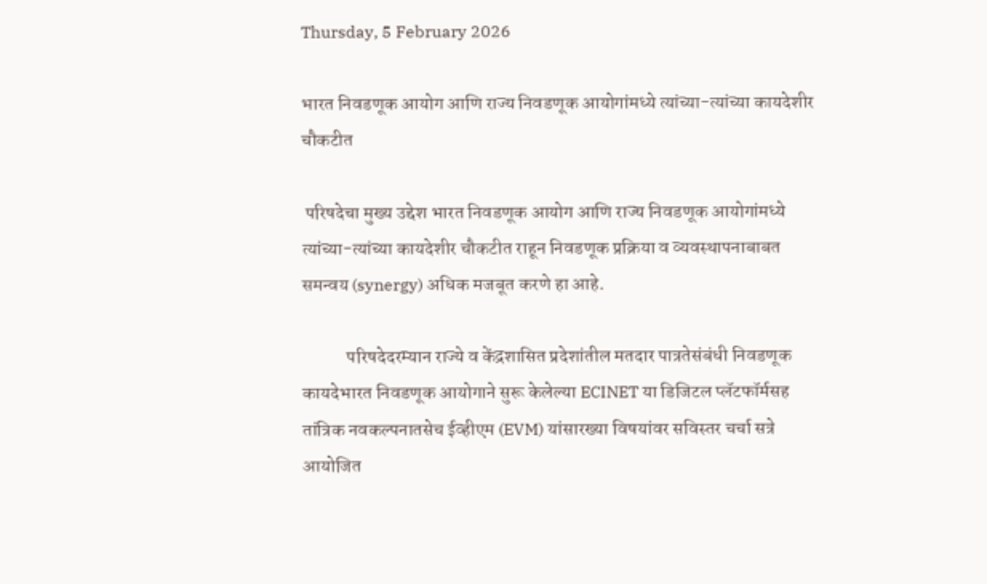Thursday, 5 February 2026

भारत निवडणूक आयोग आणि राज्य निवडणूक आयोगांमध्ये त्यांच्या-त्यांच्या कायदेशीर चौकटीत

 परिषदेचा मुख्य उद्देश भारत निवडणूक आयोग आणि राज्य निवडणूक आयोगांमध्ये त्यांच्या-त्यांच्या कायदेशीर चौकटीत राहून निवडणूक प्रक्रिया व व्यवस्थापनाबाबत समन्वय (synergy) अधिक मजबूत करणे हा आहे.

            परिषदेदरम्यान राज्ये व केंद्रशासित प्रदेशांतील मतदार पात्रतेसंबंधी निवडणूक कायदेभारत निवडणूक आयोगाने सुरू केलेल्या ECINET या डिजिटल प्लॅटफॉर्मसह तांत्रिक नवकल्पनातसेच ईव्हीएम (EVM) यांसारख्या विषयांवर सविस्तर चर्चा सत्रे आयोजित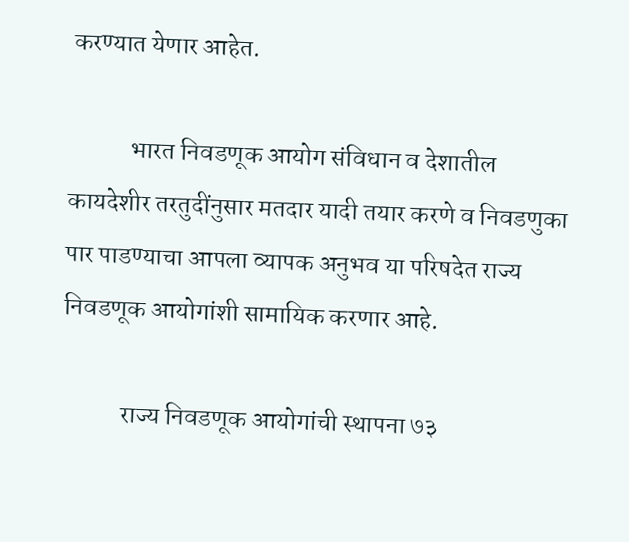करण्यात येणार आहेत.

            भारत निवडणूक आयोग संविधान व देशातील कायदेशीर तरतुदींनुसार मतदार यादी तयार करणे व निवडणुका पार पाडण्याचा आपला व्यापक अनुभव या परिषदेत राज्य निवडणूक आयोगांशी सामायिक करणार आहे.

            राज्य निवडणूक आयोगांची स्थापना ७३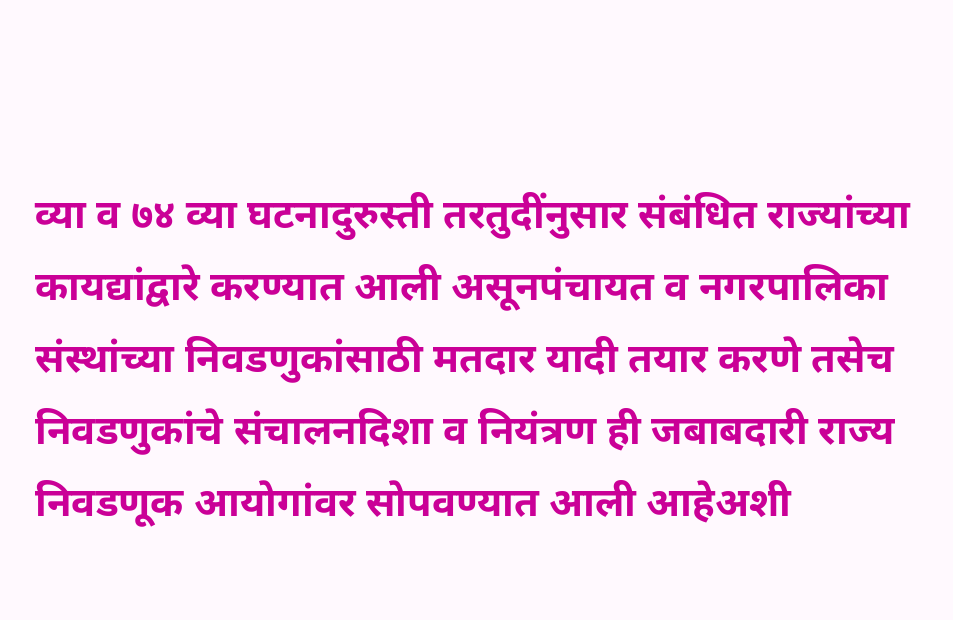व्या व ७४ व्या घटनादुरुस्ती तरतुदींनुसार संबंधित राज्यांच्या कायद्यांद्वारे करण्यात आली असूनपंचायत व नगरपालिका संस्थांच्या निवडणुकांसाठी मतदार यादी तयार करणे तसेच निवडणुकांचे संचालनदिशा व नियंत्रण ही जबाबदारी राज्य निवडणूक आयोगांवर सोपवण्यात आली आहेअशी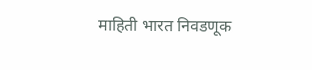माहिती भारत निवडणूक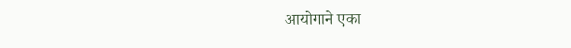आयोगाने एका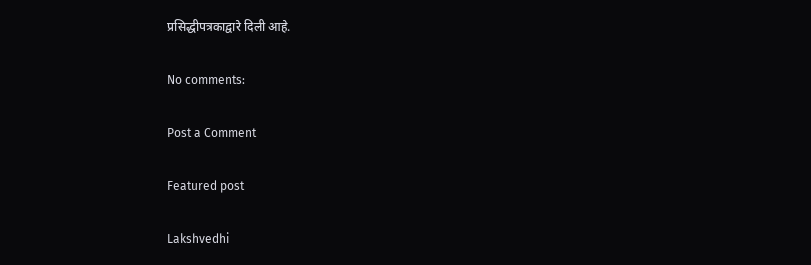प्रसिद्धीपत्रकाद्वारे दिली आहे.

No comments:

Post a Comment

Featured post

Lakshvedhi